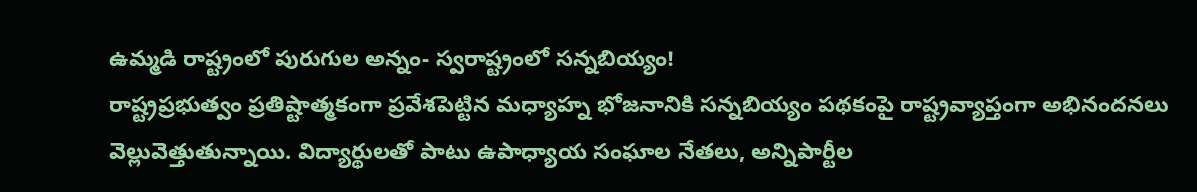ఉమ్మడి రాష్ట్రంలో పురుగుల అన్నం- స్వరాష్ట్రంలో సన్నబియ్యం!
రాష్ట్రప్రభుత్వం ప్రతిష్టాత్మకంగా ప్రవేశపెట్టిన మధ్యాహ్న భోజనానికి సన్నబియ్యం పథకంపై రాష్ట్రవ్యాప్తంగా అభినందనలు వెల్లువెత్తుతున్నాయి. విద్యార్థులతో పాటు ఉపాధ్యాయ సంఘాల నేతలు, అన్నిపార్టీల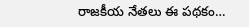రాజకీయ నేతలు ఈ పథకం…